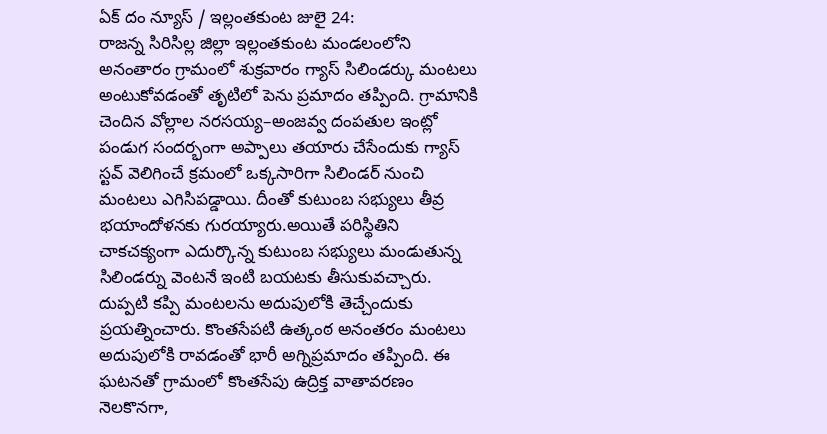ఏక్ దం న్యూస్ / ఇల్లంతకుంట జులై 24:
రాజన్న సిరిసిల్ల జిల్లా ఇల్లంతకుంట మండలంలోని అనంతారం గ్రామంలో శుక్రవారం గ్యాస్ సిలిండర్కు మంటలు అంటుకోవడంతో తృటిలో పెను ప్రమాదం తప్పింది. గ్రామానికి చెందిన వోల్లాల నరసయ్య–అంజవ్వ దంపతుల ఇంట్లో పండుగ సందర్భంగా అప్పాలు తయారు చేసేందుకు గ్యాస్ స్టవ్ వెలిగించే క్రమంలో ఒక్కసారిగా సిలిండర్ నుంచి మంటలు ఎగిసిపడ్డాయి. దీంతో కుటుంబ సభ్యులు తీవ్ర భయాందోళనకు గురయ్యారు.అయితే పరిస్థితిని చాకచక్యంగా ఎదుర్కొన్న కుటుంబ సభ్యులు మండుతున్న సిలిండర్ను వెంటనే ఇంటి బయటకు తీసుకువచ్చారు. దుప్పటి కప్పి మంటలను అదుపులోకి తెచ్చేందుకు ప్రయత్నించారు. కొంతసేపటి ఉత్కంఠ అనంతరం మంటలు అదుపులోకి రావడంతో భారీ అగ్నిప్రమాదం తప్పింది. ఈ ఘటనతో గ్రామంలో కొంతసేపు ఉద్రిక్త వాతావరణం నెలకొనగా,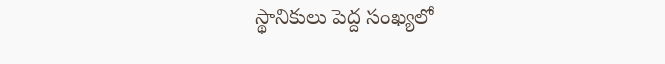స్థానికులు పెద్ద సంఖ్యలో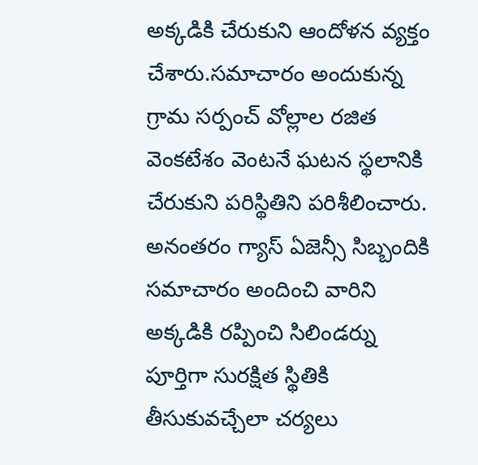అక్కడికి చేరుకుని ఆందోళన వ్యక్తం చేశారు.సమాచారం అందుకున్న గ్రామ సర్పంచ్ వోల్లాల రజిత వెంకటేశం వెంటనే ఘటన స్థలానికి చేరుకుని పరిస్థితిని పరిశీలించారు. అనంతరం గ్యాస్ ఏజెన్సీ సిబ్బందికి సమాచారం అందించి వారిని అక్కడికి రప్పించి సిలిండర్ను పూర్తిగా సురక్షిత స్థితికి తీసుకువచ్చేలా చర్యలు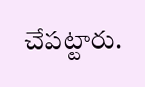చేపట్టారు.